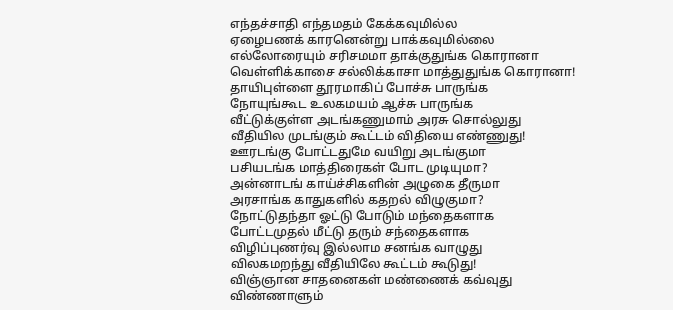எந்தச்சாதி எந்தமதம் கேக்கவுமில்ல
ஏழைபணக் காரனென்று பாக்கவுமில்லை
எல்லோரையும் சரிசமமா தாக்குதுங்க கொரானா
வெள்ளிக்காசை சல்லிக்காசா மாத்துதுங்க கொரானா!
தாயிபுள்ளை தூரமாகிப் போச்சு பாருங்க
நோயுங்கூட உலகமயம் ஆச்சு பாருங்க
வீட்டுக்குள்ள அடங்கணுமாம் அரசு சொல்லுது
வீதியில முடங்கும் கூட்டம் விதியை எண்ணுது!
ஊரடங்கு போட்டதுமே வயிறு அடங்குமா
பசியடங்க மாத்திரைகள் போட முடியுமா?
அன்னாடங் காய்ச்சிகளின் அழுகை தீருமா
அரசாங்க காதுகளில் கதறல் விழுகுமா?
நோட்டுதந்தா ஓட்டு போடும் மந்தைகளாக
போட்டமுதல் மீட்டு தரும் சந்தைகளாக
விழிப்புணர்வு இல்லாம சனங்க வாழுது
விலகமறந்து வீதியிலே கூட்டம் கூடுது!
விஞ்ஞான சாதனைகள் மண்ணைக் கவ்வுது
விண்ணாளும்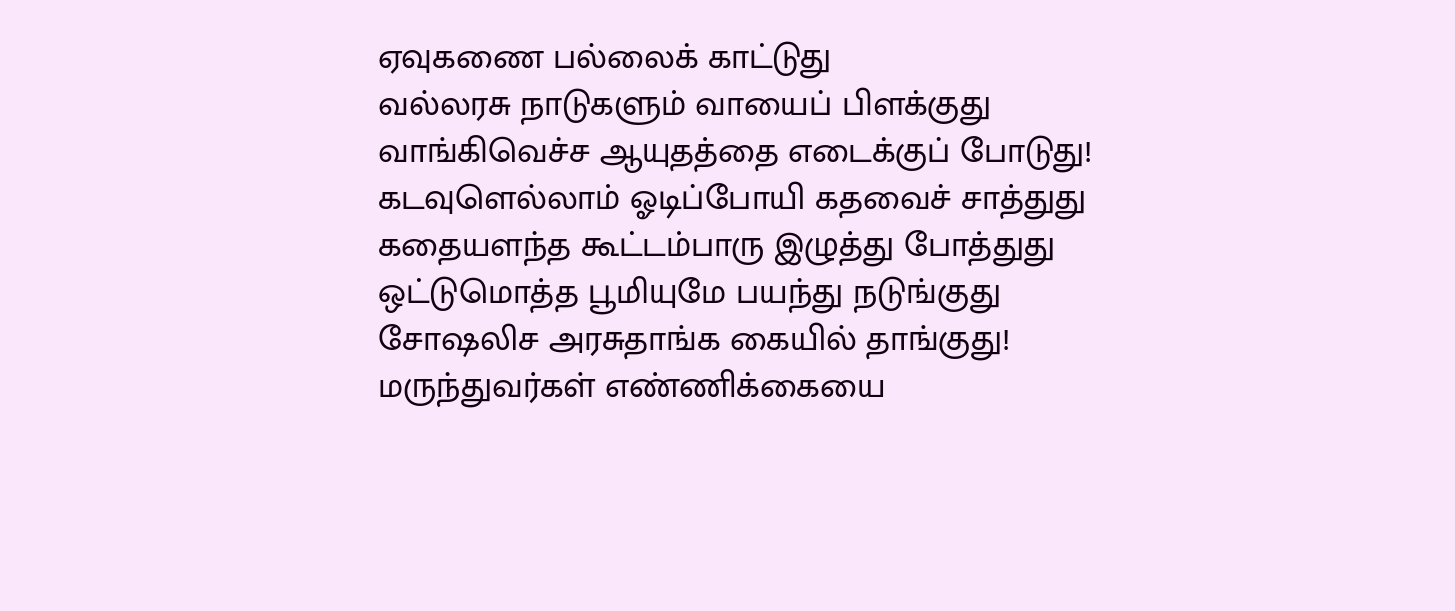ஏவுகணை பல்லைக் காட்டுது
வல்லரசு நாடுகளும் வாயைப் பிளக்குது
வாங்கிவெச்ச ஆயுதத்தை எடைக்குப் போடுது!
கடவுளெல்லாம் ஓடிப்போயி கதவைச் சாத்துது
கதையளந்த கூட்டம்பாரு இழுத்து போத்துது
ஒட்டுமொத்த பூமியுமே பயந்து நடுங்குது
சோஷலிச அரசுதாங்க கையில் தாங்குது!
மருந்துவர்கள் எண்ணிக்கையை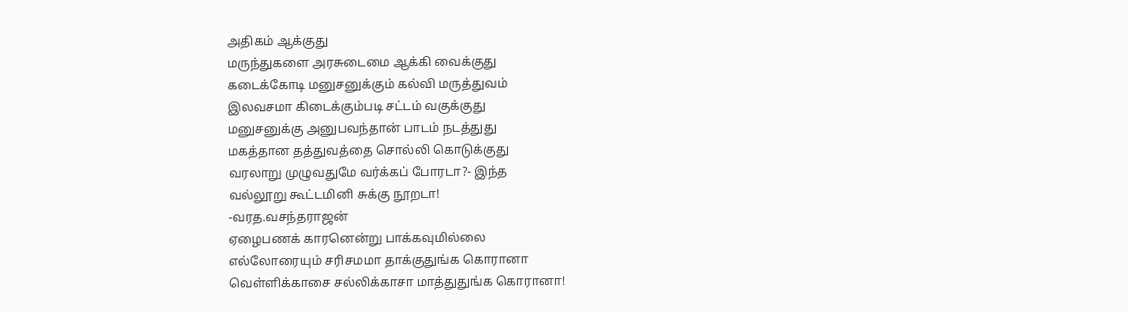அதிகம் ஆக்குது
மருந்துகளை அரசுடைமை ஆக்கி வைக்குது
கடைக்கோடி மனுசனுக்கும் கல்வி மருத்துவம்
இலவசமா கிடைக்கும்படி சட்டம் வகுக்குது
மனுசனுக்கு அனுபவந்தான் பாடம் நடத்துது
மகத்தான தத்துவத்தை சொல்லி கொடுக்குது
வரலாறு முழுவதுமே வர்க்கப் போரடா?- இந்த
வல்லூறு கூட்டமினி சுக்கு நூறடா!
-வரத.வசந்தராஜன்
ஏழைபணக் காரனென்று பாக்கவுமில்லை
எல்லோரையும் சரிசமமா தாக்குதுங்க கொரானா
வெள்ளிக்காசை சல்லிக்காசா மாத்துதுங்க கொரானா!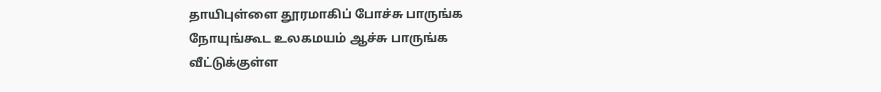தாயிபுள்ளை தூரமாகிப் போச்சு பாருங்க
நோயுங்கூட உலகமயம் ஆச்சு பாருங்க
வீட்டுக்குள்ள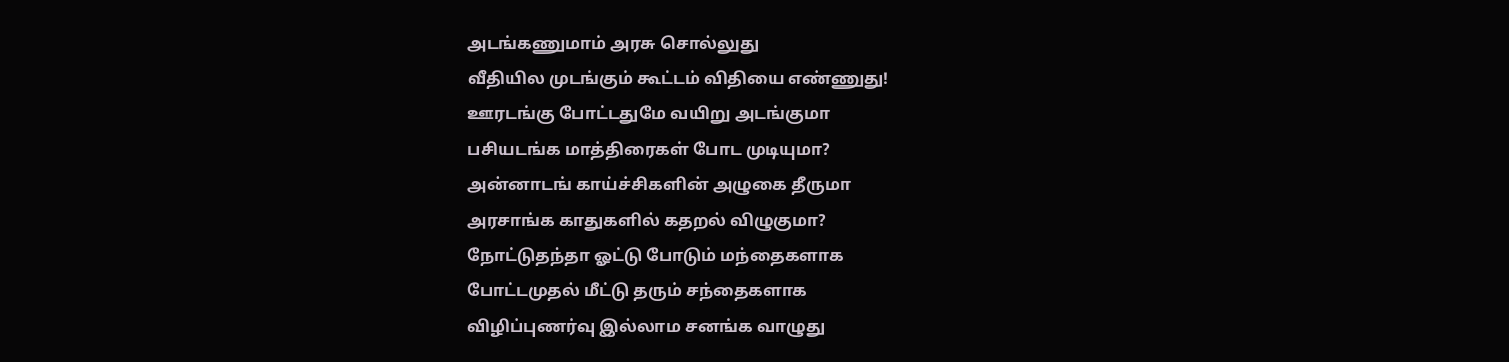அடங்கணுமாம் அரசு சொல்லுது
வீதியில முடங்கும் கூட்டம் விதியை எண்ணுது!
ஊரடங்கு போட்டதுமே வயிறு அடங்குமா
பசியடங்க மாத்திரைகள் போட முடியுமா?
அன்னாடங் காய்ச்சிகளின் அழுகை தீருமா
அரசாங்க காதுகளில் கதறல் விழுகுமா?
நோட்டுதந்தா ஓட்டு போடும் மந்தைகளாக
போட்டமுதல் மீட்டு தரும் சந்தைகளாக
விழிப்புணர்வு இல்லாம சனங்க வாழுது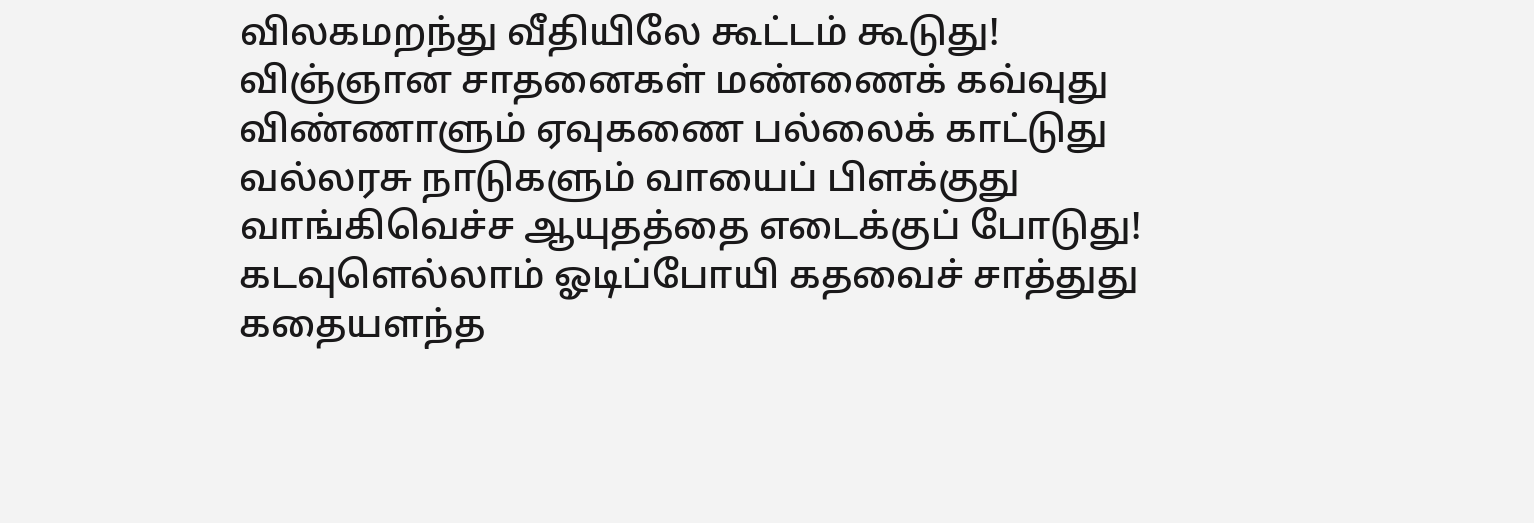விலகமறந்து வீதியிலே கூட்டம் கூடுது!
விஞ்ஞான சாதனைகள் மண்ணைக் கவ்வுது
விண்ணாளும் ஏவுகணை பல்லைக் காட்டுது
வல்லரசு நாடுகளும் வாயைப் பிளக்குது
வாங்கிவெச்ச ஆயுதத்தை எடைக்குப் போடுது!
கடவுளெல்லாம் ஓடிப்போயி கதவைச் சாத்துது
கதையளந்த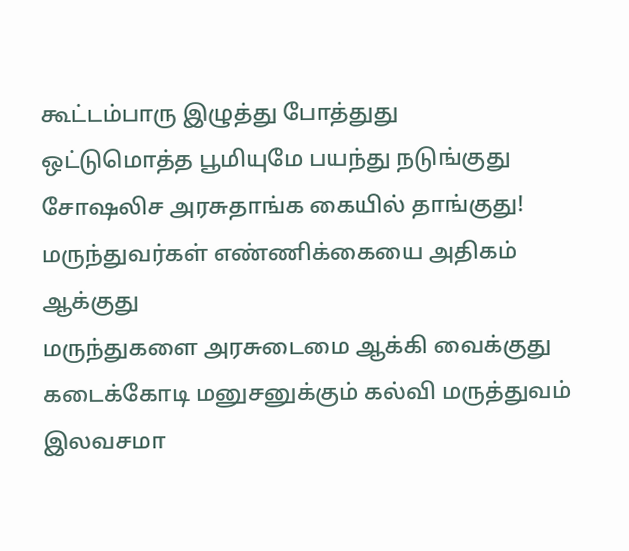கூட்டம்பாரு இழுத்து போத்துது
ஒட்டுமொத்த பூமியுமே பயந்து நடுங்குது
சோஷலிச அரசுதாங்க கையில் தாங்குது!
மருந்துவர்கள் எண்ணிக்கையை அதிகம் ஆக்குது
மருந்துகளை அரசுடைமை ஆக்கி வைக்குது
கடைக்கோடி மனுசனுக்கும் கல்வி மருத்துவம்
இலவசமா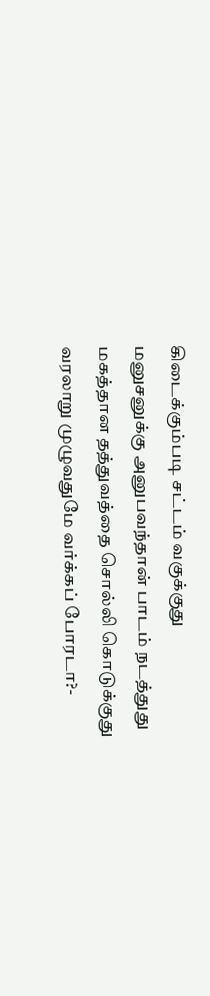கிடைக்கும்படி சட்டம் வகுக்குது
மனுசனுக்கு அனுபவந்தான் பாடம் நடத்துது
மகத்தான தத்துவத்தை சொல்லி கொடுக்குது
வரலாறு முழுவதுமே வர்க்கப் போரடா?-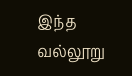இந்த
வல்லூறு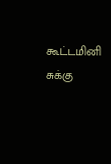கூட்டமினி சுக்கு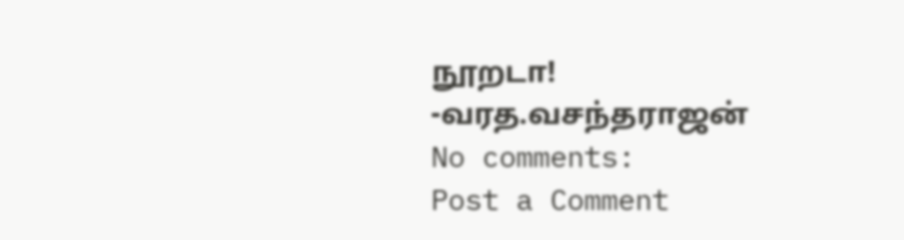நூறடா!
-வரத.வசந்தராஜன்
No comments:
Post a Comment